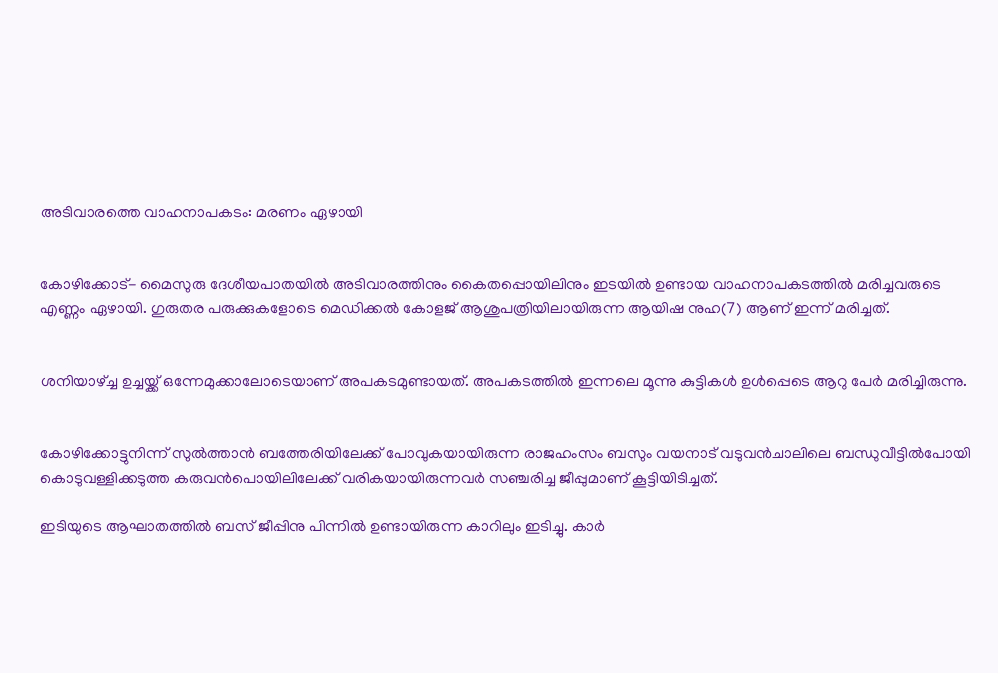അടിവാരത്തെ വാഹനാപകടം: മരണം ഏഴായി


കോഴിക്കോട്- മൈസുരു ദേശീയപാതയില്‍ അടിവാരത്തിനും കൈതപ്പൊയിലിനും ഇടയില്‍ ഉണ്ടായ വാഹനാപകടത്തില്‍ മരിച്ചവരുടെ എണ്ണം ഏഴായി. ഗുരുതര പരുക്കുകളോടെ മെഡിക്കല്‍ കോളജ് ആശുപത്രിയിലായിരുന്ന ആയിഷ നുഹ(7) ആണ് ഇന്ന് മരിച്ചത്.


ശനിയാഴ്ച്ച ഉച്ചയ്ക്ക് ഒന്നേമുക്കാലോടെയാണ് അപകടമുണ്ടായത്. അപകടത്തില്‍ ഇന്നലെ മൂന്നു കുട്ടികള്‍ ഉള്‍പ്പെടെ ആറു പേര്‍ മരിച്ചിരുന്നു.


കോഴിക്കോട്ടുനിന്ന് സുല്‍ത്താന്‍ ബത്തേരിയിലേക്ക് പോവുകയായിരുന്ന രാജഹംസം ബസും വയനാട് വടുവന്‍ചാലിലെ ബന്ധുവീട്ടില്‍പോയി കൊടുവള്ളിക്കടുത്ത കരുവന്‍പൊയിലിലേക്ക് വരികയായിരുന്നവര്‍ സഞ്ചരിച്ച ജീപ്പുമാണ് കൂട്ടിയിടിച്ചത്.

ഇടിയുടെ ആഘാതത്തില്‍ ബസ് ജീപ്പിനു പിന്നില്‍ ഉണ്ടായിരുന്ന കാറിലും ഇടിച്ചു. കാര്‍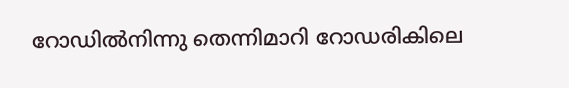റോഡില്‍നിന്നു തെന്നിമാറി റോഡരികിലെ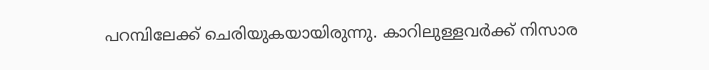പറമ്പിലേക്ക് ചെരിയുകയായിരുന്നു. കാറിലുള്ളവര്‍ക്ക് നിസാര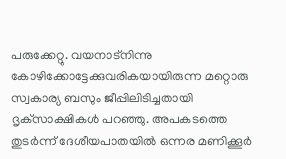പരുക്കേറ്റു. വയനാട്‌നിന്നു കോഴിക്കോട്ടേക്കുവരികയായിരുന്ന മറ്റൊരു സ്വകാര്യ ബസും ജീപ്പിലിടിച്ചതായി ദൃക്‌സാക്ഷികള്‍ പറഞ്ഞു. അപകടത്തെ തുടര്‍ന്ന് ദേശീയപാതയില്‍ ഒന്നര മണിക്കൂര്‍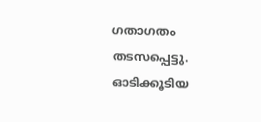ഗതാഗതം തടസപ്പെട്ടു. ഓടിക്കൂടിയ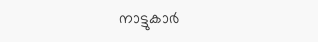നാട്ടുകാര്‍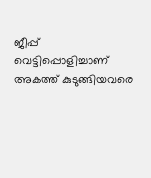ജീപ്പ് വെട്ടിപ്പൊളിച്ചാണ് അകത്ത് കുടുങ്ങിയവരെ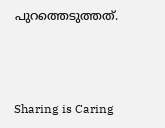പുറത്തെടുത്തത്.



Sharing is Caring